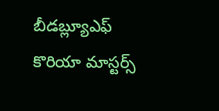బీడబ్ల్యూఎఫ్ కొరియా మాస్టర్స్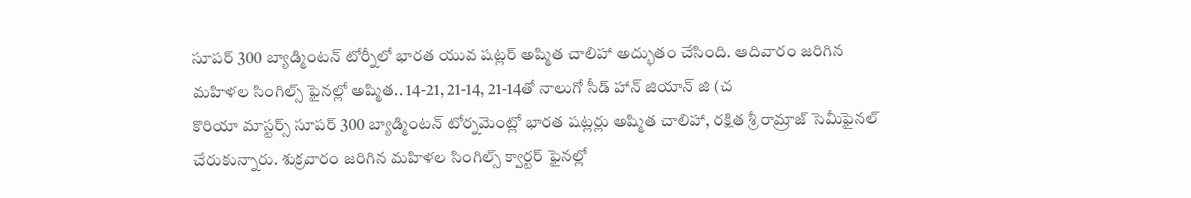సూపర్ 300 బ్యాడ్మింటన్ టోర్నీలో భారత యువ షట్లర్ అష్మిత చాలిహా అద్భుతం చేసింది. ఆదివారం జరిగిన మహిళల సింగిల్స్ ఫైనల్లో అష్మిత.. 14-21, 21-14, 21-14తో నాలుగో సీడ్ హాన్ జియాన్ జి (చ
కొరియా మాస్టర్స్ సూపర్ 300 బ్యాడ్మింటన్ టోర్నమెంట్లో భారత షట్లర్లు అష్మిత చాలిహా, రక్షిత శ్రీ రామ్రాజ్ సెమీఫైనల్ చేరుకున్నారు. శుక్రవారం జరిగిన మహిళల సింగిల్స్ క్వార్టర్ ఫైనల్లో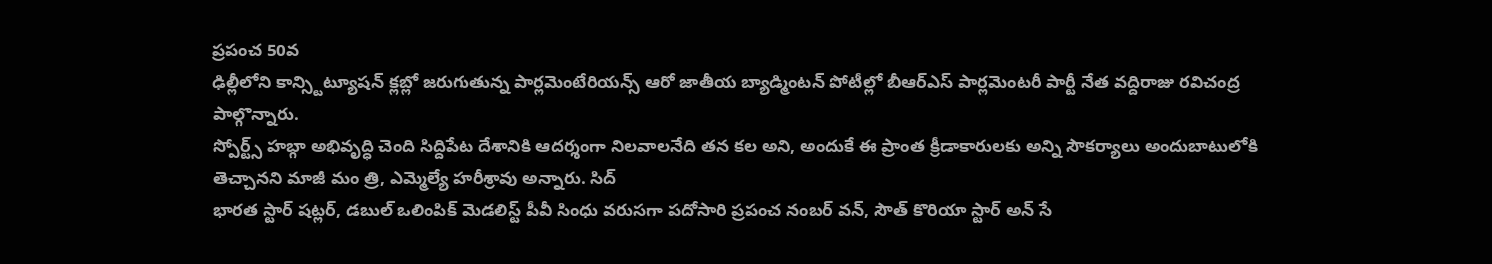ప్రపంచ 50వ
ఢిల్లీలోని కాన్స్టిట్యూషన్ క్లబ్లో జరుగుతున్న పార్లమెంటేరియన్స్ ఆరో జాతీయ బ్యాడ్మింటన్ పోటీల్లో బీఆర్ఎస్ పార్లమెంటరీ పార్టీ నేత వద్దిరాజు రవిచంద్ర పాల్గొన్నారు.
స్పోర్ట్స్ హబ్గా అభివృద్ధి చెంది సిద్దిపేట దేశానికి ఆదర్శంగా నిలవాలనేది తన కల అని, అందుకే ఈ ప్రాంత క్రీడాకారులకు అన్ని సౌకర్యాలు అందుబాటులోకి తెచ్చానని మాజీ మం త్రి, ఎమ్మెల్యే హరీశ్రావు అన్నారు. సిద్
భారత స్టార్ షట్లర్, డబుల్ ఒలింపిక్ మెడలిస్ట్ పీవీ సింధు వరుసగా పదోసారి ప్రపంచ నంబర్ వన్, సౌత్ కొరియా స్టార్ అన్ సే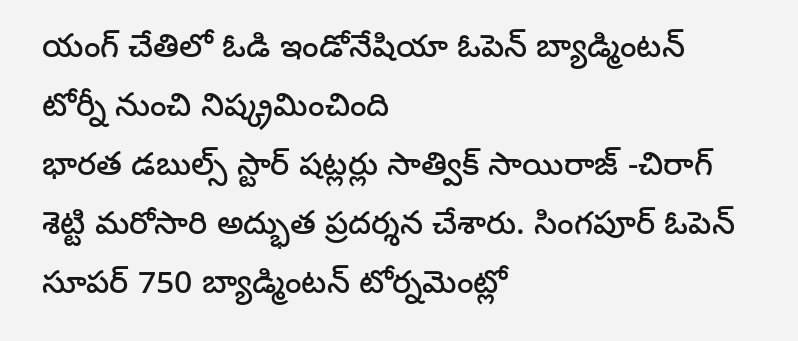యంగ్ చేతిలో ఓడి ఇండోనేషియా ఓపెన్ బ్యాడ్మింటన్ టోర్నీ నుంచి నిష్క్రమించింది
భారత డబుల్స్ స్టార్ షట్లర్లు సాత్విక్ సాయిరాజ్ -చిరాగ్ శెట్టి మరోసారి అద్భుత ప్రదర్శన చేశారు. సింగపూర్ ఓపెన్ సూపర్ 750 బ్యాడ్మింటన్ టోర్నమెంట్లో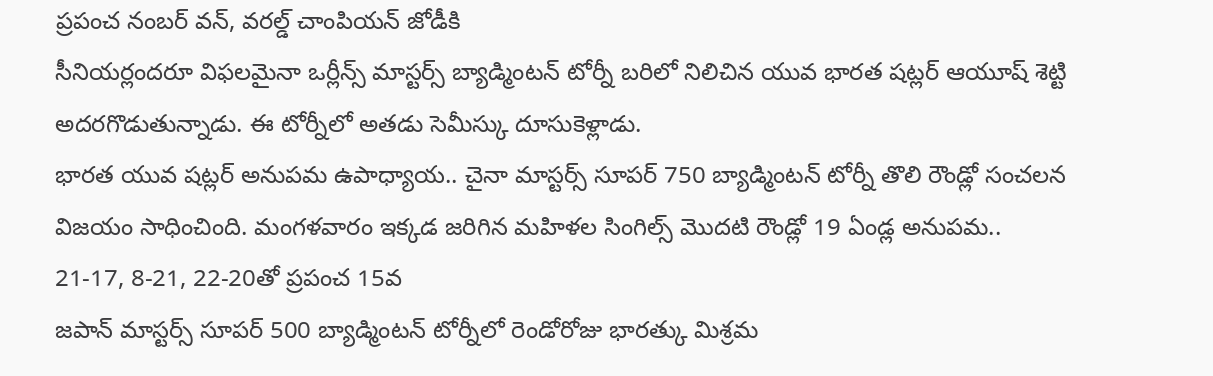ప్రపంచ నంబర్ వన్, వరల్డ్ చాంపియన్ జోడీకి
సీనియర్లందరూ విఫలమైనా ఒర్లీన్స్ మాస్టర్స్ బ్యాడ్మింటన్ టోర్నీ బరిలో నిలిచిన యువ భారత షట్లర్ ఆయూష్ శెట్టి అదరగొడుతున్నాడు. ఈ టోర్నీలో అతడు సెమీస్కు దూసుకెళ్లాడు.
భారత యువ షట్లర్ అనుపమ ఉపాధ్యాయ.. చైనా మాస్టర్స్ సూపర్ 750 బ్యాడ్మింటన్ టోర్నీ తొలి రౌండ్లో సంచలన విజయం సాధించింది. మంగళవారం ఇక్కడ జరిగిన మహిళల సింగిల్స్ మొదటి రౌండ్లో 19 ఏండ్ల అనుపమ.. 21-17, 8-21, 22-20తో ప్రపంచ 15వ
జపాన్ మాస్టర్స్ సూపర్ 500 బ్యాడ్మింటన్ టోర్నీలో రెండోరోజు భారత్కు మిశ్రమ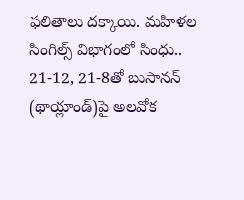ఫలితాలు దక్కాయి. మహిళల సింగిల్స్ విభాగంలో సింధు.. 21-12, 21-8తో బుసానన్ (థాయ్లాండ్)పై అలవోక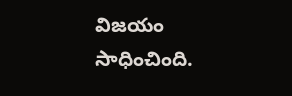విజయం సాధించింది.